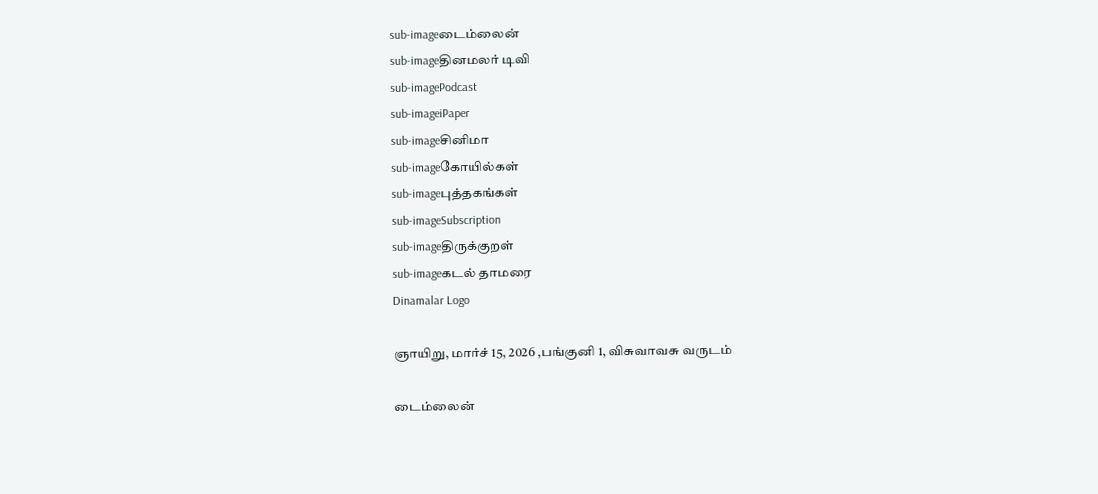sub-imageடைம்லைன்
sub-imageதினமலர் டிவி
sub-imagePodcast
sub-imageiPaper
sub-imageசினிமா
sub-imageகோயில்கள்
sub-imageபுத்தகங்கள்
sub-imageSubscription
sub-imageதிருக்குறள்
sub-imageகடல் தாமரை
Dinamalar Logo

ஞாயிறு, மார்ச் 15, 2026 ,பங்குனி 1, விசுவாவசு வருடம்

டைம்லைன்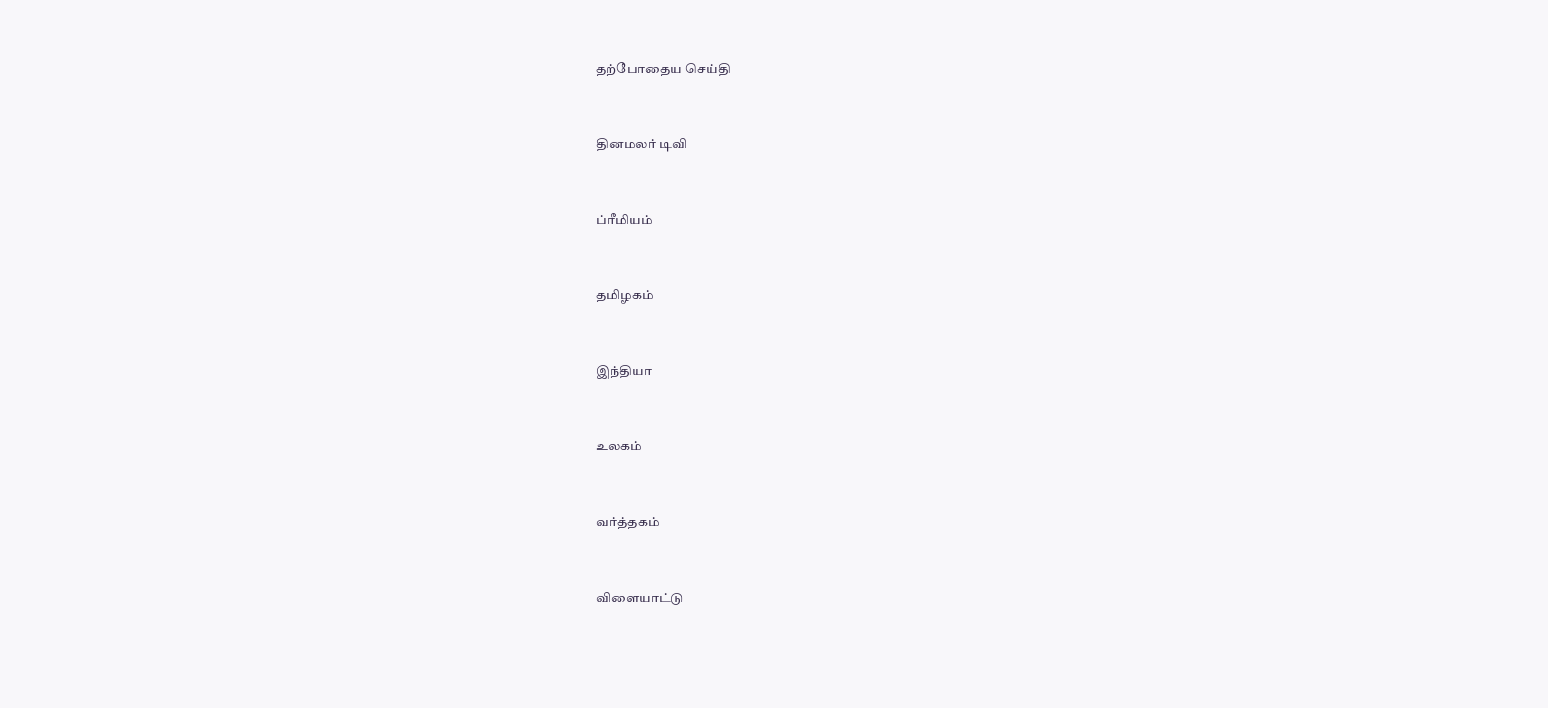தற்போதைய செய்தி


தினமலர் டிவி


ப்ரீமியம்


தமிழகம்


இந்தியா


உலகம்


வர்த்தகம்


விளையாட்டு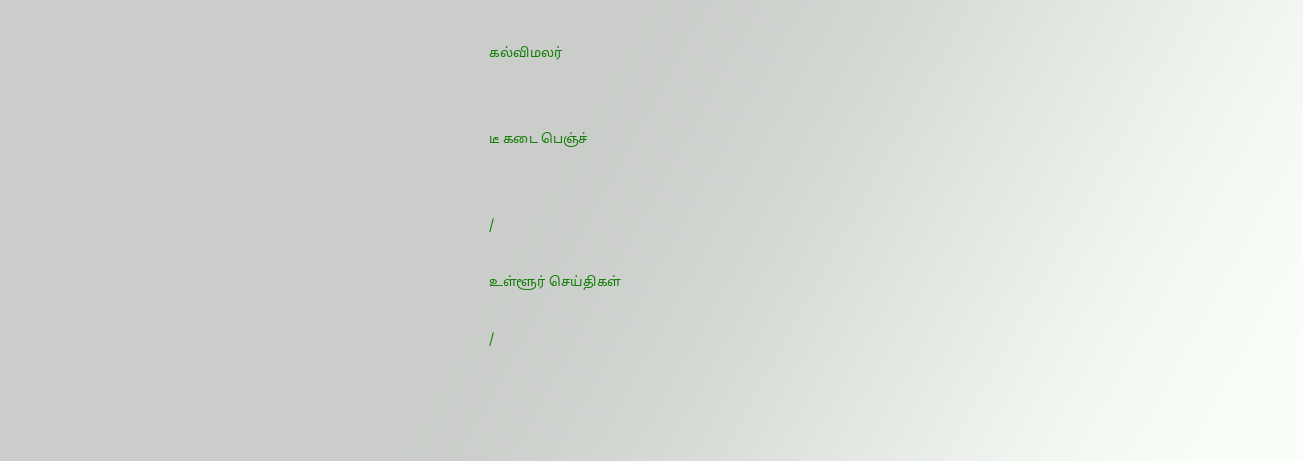கல்விமலர்


டீ கடை பெஞ்ச்


/

உள்ளூர் செய்திகள்

/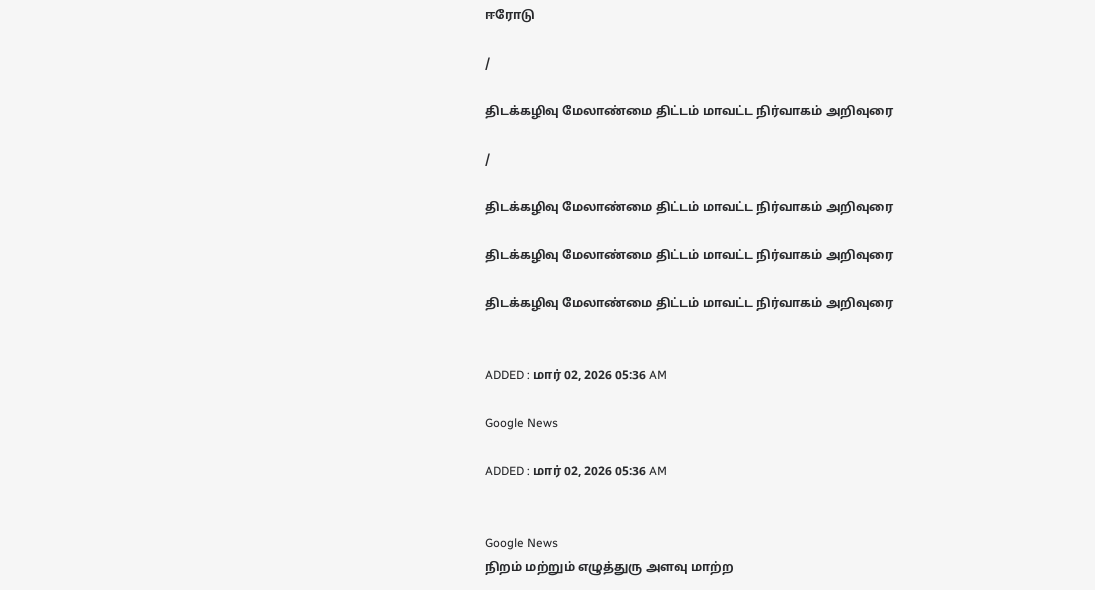ஈரோடு

/

திடக்கழிவு மேலாண்மை திட்டம் மாவட்ட நிர்வாகம் அறிவுரை

/

திடக்கழிவு மேலாண்மை திட்டம் மாவட்ட நிர்வாகம் அறிவுரை

திடக்கழிவு மேலாண்மை திட்டம் மாவட்ட நிர்வாகம் அறிவுரை

திடக்கழிவு மேலாண்மை திட்டம் மாவட்ட நிர்வாகம் அறிவுரை


ADDED : மார் 02, 2026 05:36 AM

Google News

ADDED : மார் 02, 2026 05:36 AM


Google News
நிறம் மற்றும் எழுத்துரு அளவு மாற்ற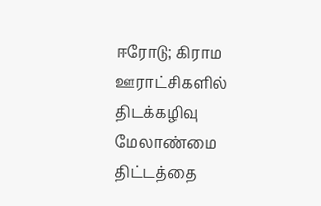ஈரோடு; கிராம ஊராட்சிகளில் திடக்கழிவு மேலாண்மை திட்டத்தை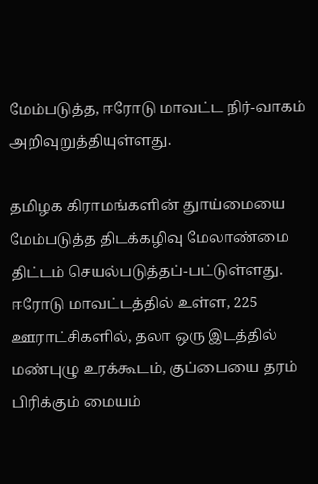மேம்படுத்த, ஈரோடு மாவட்ட நிர்-வாகம் அறிவுறுத்தியுள்ளது.

தமிழக கிராமங்களின் துாய்மையை மேம்படுத்த திடக்கழிவு மேலாண்மை திட்டம் செயல்படுத்தப்-பட்டுள்ளது. ஈரோடு மாவட்டத்தில் உள்ள, 225 ஊராட்சிகளில், தலா ஒரு இடத்தில் மண்புழு உரக்கூடம், குப்பையை தரம் பிரிக்கும் மையம்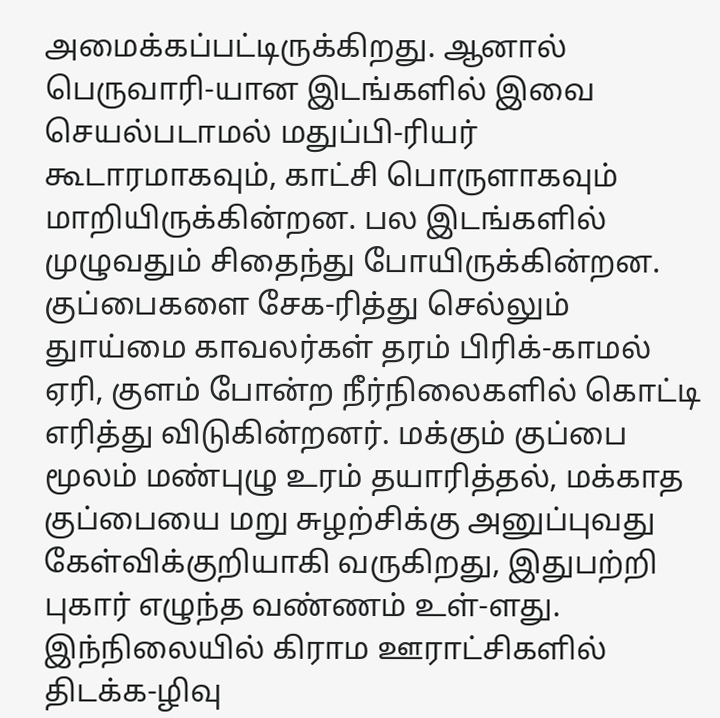அமைக்கப்பட்டிருக்கிறது. ஆனால் பெருவாரி-யான இடங்களில் இவை செயல்படாமல் மதுப்பி-ரியர் கூடாரமாகவும், காட்சி பொருளாகவும் மாறியிருக்கின்றன. பல இடங்களில் முழுவதும் சிதைந்து போயிருக்கின்றன. குப்பைகளை சேக-ரித்து செல்லும் துாய்மை காவலர்கள் தரம் பிரிக்-காமல் ஏரி, குளம் போன்ற நீர்நிலைகளில் கொட்டி எரித்து விடுகின்றனர். மக்கும் குப்பை மூலம் மண்புழு உரம் தயாரித்தல், மக்காத குப்பையை மறு சுழற்சிக்கு அனுப்புவது கேள்விக்குறியாகி வருகிறது, இதுபற்றி புகார் எழுந்த வண்ணம் உள்-ளது. இந்நிலையில் கிராம ஊராட்சிகளில் திடக்க-ழிவு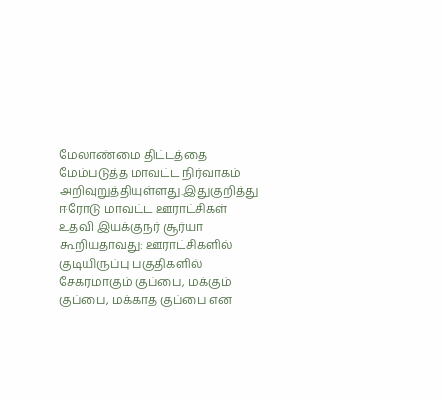மேலாண்மை திட்டத்தை மேம்படுத்த மாவட்ட நிர்வாகம் அறிவுறுத்தியுள்ளது.இதுகுறித்து ஈரோடு மாவட்ட ஊராட்சிகள் உதவி இயக்குநர் சூர்யா கூறியதாவது: ஊராட்சிகளில் குடியிருப்பு பகுதிகளில் சேகரமாகும் குப்பை, மக்கும் குப்பை, மக்காத குப்பை என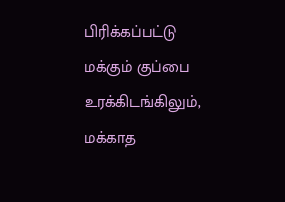பிரிக்கப்பட்டு மக்கும் குப்பை உரக்கிடங்கிலும், மக்காத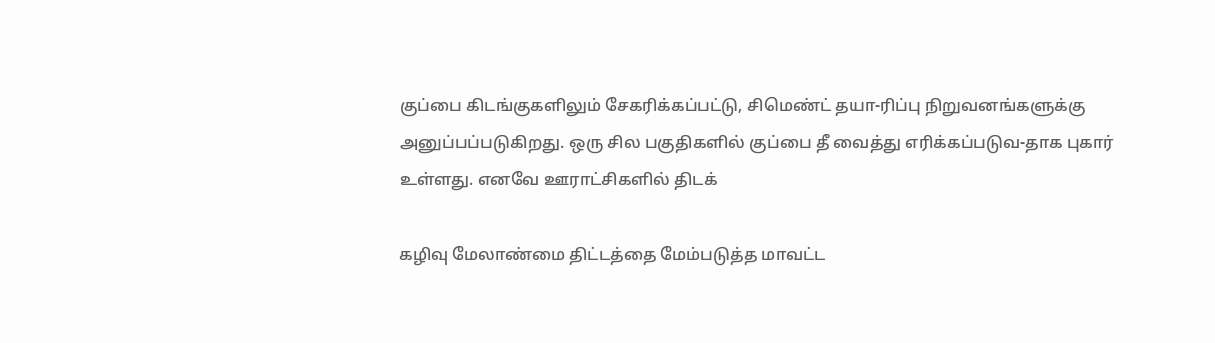குப்பை கிடங்குகளிலும் சேகரிக்கப்பட்டு, சிமெண்ட் தயா-ரிப்பு நிறுவனங்களுக்கு அனுப்பப்படுகிறது. ஒரு சில பகுதிகளில் குப்பை தீ வைத்து எரிக்கப்படுவ-தாக புகார் உள்ளது. எனவே ஊராட்சிகளில் திடக்

கழிவு மேலாண்மை திட்டத்தை மேம்படுத்த மாவட்ட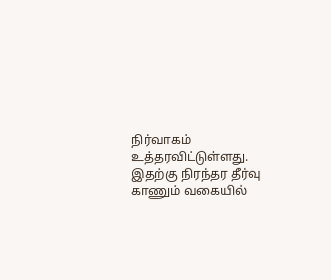நிர்வாகம் உத்தரவிட்டுள்ளது. இதற்கு நிரந்தர தீர்வு காணும் வகையில்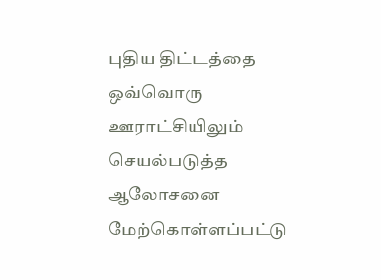புதிய திட்டத்தை ஒவ்வொரு ஊராட்சியிலும் செயல்படுத்த ஆலோசனை மேற்கொள்ளப்பட்டு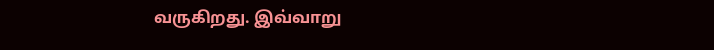வருகிறது. இவ்வாறு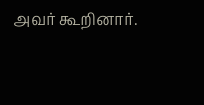அவர் கூறினார்.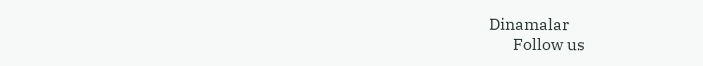Dinamalar
      Follow us